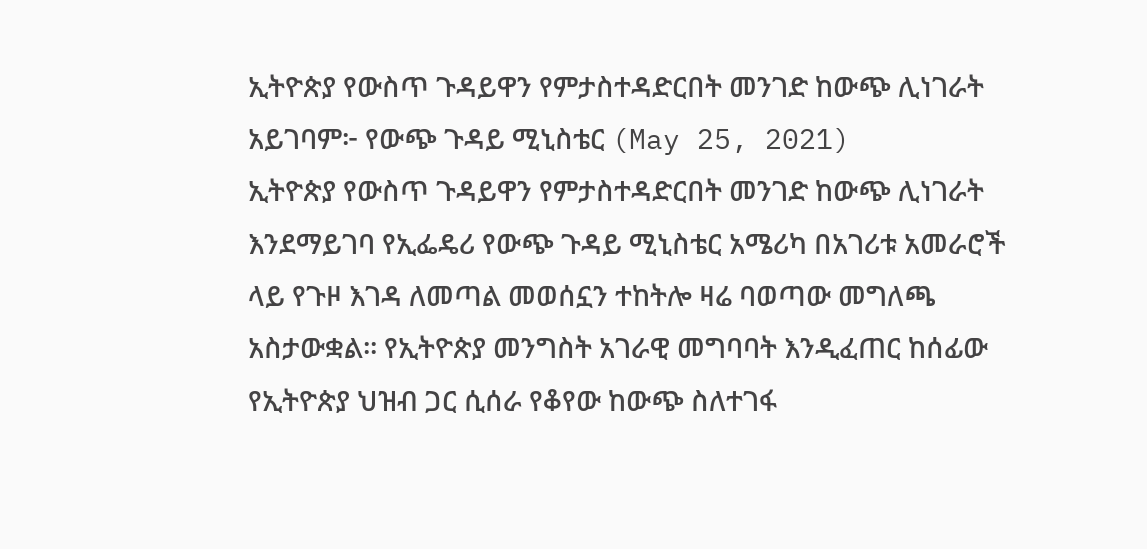ኢትዮጵያ የውስጥ ጉዳይዋን የምታስተዳድርበት መንገድ ከውጭ ሊነገራት አይገባም፦ የውጭ ጉዳይ ሚኒስቴር (May 25, 2021)
ኢትዮጵያ የውስጥ ጉዳይዋን የምታስተዳድርበት መንገድ ከውጭ ሊነገራት እንደማይገባ የኢፌዴሪ የውጭ ጉዳይ ሚኒስቴር አሜሪካ በአገሪቱ አመራሮች ላይ የጉዞ እገዳ ለመጣል መወሰኗን ተከትሎ ዛሬ ባወጣው መግለጫ አስታውቋል፡፡ የኢትዮጵያ መንግስት አገራዊ መግባባት እንዲፈጠር ከሰፊው የኢትዮጵያ ህዝብ ጋር ሲሰራ የቆየው ከውጭ ስለተገፋ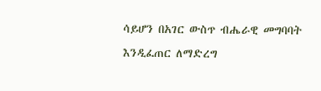ሳይሆን በአገር ውስጥ ብሔራዊ መግባባት እንዲፈጠር ለማድረግ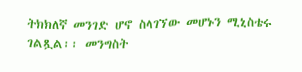ትክክለኛ መንገድ ሆኖ ስላገኘው መሆኑን ሚኒስቴሩ ገልጿል፡፡ መንግስት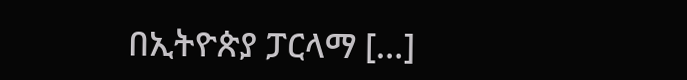በኢትዮጵያ ፓርላማ […]